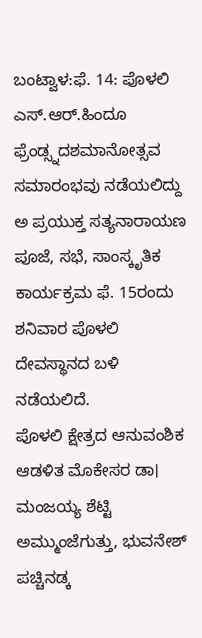ಬಂಟ್ವಾಳ:ಫೆ. 14: ಪೊಳಲಿ ಎಸ್.ಆರ್.ಹಿಂದೂ ಫ್ರೆಂಡ್ಸ್ನದಶಮಾನೋತ್ಸವ ಸಮಾರಂಭವು ನಡೆಯಲಿದ್ದು ಅ ಪ್ರಯುಕ್ತ ಸತ್ಯನಾರಾಯಣ ಪೂಜೆ, ಸಭೆ, ಸಾಂಸ್ಕೃತಿಕ ಕಾರ್ಯಕ್ರಮ ಫೆ. 15ರಂದು ಶನಿವಾರ ಪೊಳಲಿ ದೇವಸ್ಥಾನದ ಬಳಿ ನಡೆಯಲಿದೆ.
ಪೊಳಲಿ ಕ್ಷೇತ್ರದ ಆನುವಂಶಿಕ ಆಡಳಿತ ಮೊಕೇಸರ ಡಾ। ಮಂಜಯ್ಯ ಶೆಟ್ಟಿ ಅಮ್ಮುಂಜೆಗುತ್ತು, ಭುವನೇಶ್ ಪಚ್ಚಿನಡ್ಕ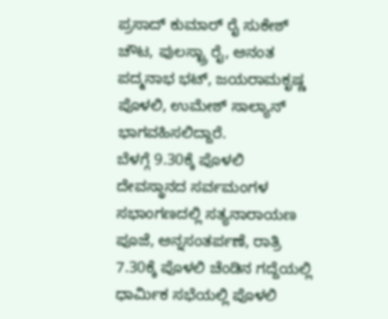ಪ್ರಸಾದ್ ಕುಮಾರ್ ರೈ ಸುಕೇಶ್ ಚೌಟ, ಪುಲಸ್ಟ್ರಾ ರೈ, ಅನಂತ ಪದ್ಮನಾಭ ಭಟ್, ಜಯರಾಮಕೃಷ್ಣ ಪೊಳಲಿ, ಉಮೇಶ್ ಸಾಲ್ಯಾನ್ ಭಾಗವಹಿಸಲಿದ್ದಾರೆ.
ಬೆಳಗ್ಗೆ 9.30ಕ್ಕೆ ಪೊಳಲಿ ದೇವಸ್ಥಾನದ ಸರ್ವಮಂಗಳ ಸಭಾಂಗಣದಲ್ಲಿ ಸತ್ಯನಾರಾಯಣ ಪೂಜೆ, ಅನ್ನಸಂತರ್ಪಣೆ, ರಾತ್ರಿ 7.30ಕ್ಕೆ ಪೊಳಲಿ ಚೆಂಡಿನ ಗದ್ದೆಯಲ್ಲಿ ಧಾರ್ಮಿಕ ಸಭೆಯಲ್ಲಿ ಪೊಳಲಿ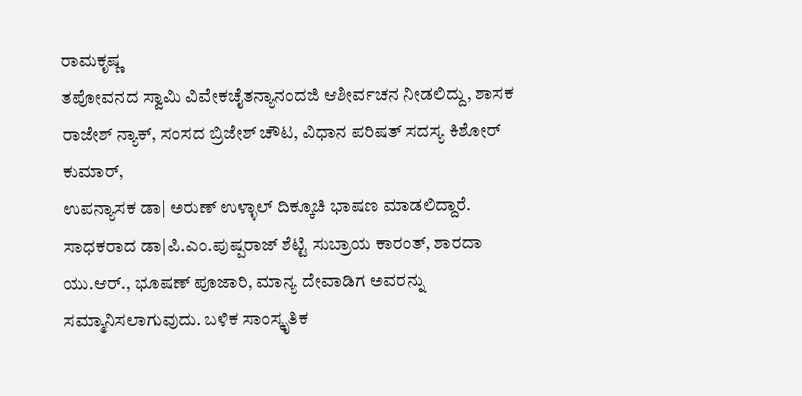ರಾಮಕೃಷ್ಣ
ತಪೋವನದ ಸ್ವಾಮಿ ವಿವೇಕಚೈತನ್ಯಾನಂದಜಿ ಆಶೀರ್ವಚನ ನೀಡಲಿದ್ದು, ಶಾಸಕ ರಾಜೇಶ್ ನ್ಯಾಕ್, ಸಂಸದ ಬ್ರಿಜೇಶ್ ಚೌಟ, ವಿಧಾನ ಪರಿಷತ್ ಸದಸ್ಯ ಕಿಶೋರ್ ಕುಮಾರ್,
ಉಪನ್ಯಾಸಕ ಡಾ| ಅರುಣ್ ಉಳ್ಳಾಲ್ ದಿಕ್ಕೂಚಿ ಭಾಷಣ ಮಾಡಲಿದ್ದಾರೆ. ಸಾಧಕರಾದ ಡಾ|ಪಿ.ಎಂ.ಪುಷ್ಪರಾಜ್ ಶೆಟ್ಟಿ ಸುಬ್ರಾಯ ಕಾರಂತ್, ಶಾರದಾ ಯು.ಆರ್., ಭೂಷಣ್ ಪೂಜಾರಿ, ಮಾನ್ಯ ದೇವಾಡಿಗ ಅವರನ್ನು ಸಮ್ಮಾನಿಸಲಾಗುವುದು. ಬಳಿಕ ಸಾಂಸ್ಕೃತಿಕ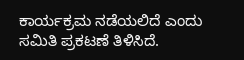ಕಾರ್ಯಕ್ರಮ ನಡೆಯಲಿದೆ ಎಂದು ಸಮಿತಿ ಪ್ರಕಟಣೆ ತಿಳಿಸಿದೆ.